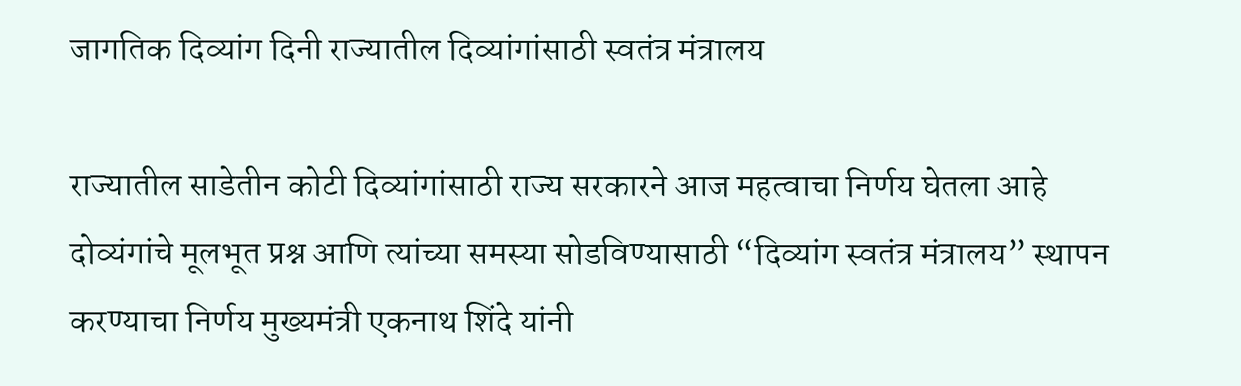जागतिक दिव्यांग दिनी राज्यातील दिव्यांगांसाठी स्वतंत्र मंत्रालय

राज्यातील साडेतीन कोटी दिव्यांगांसाठी राज्य सरकारने आज महत्वाचा निर्णय घेतला आहे दोव्यंगांचे मूलभूत प्रश्न आणि त्यांच्या समस्या सोडविण्यासाठी “दिव्यांग स्वतंत्र मंत्रालय” स्थापन करण्याचा निर्णय मुख्यमंत्री एकनाथ शिंदे यांनी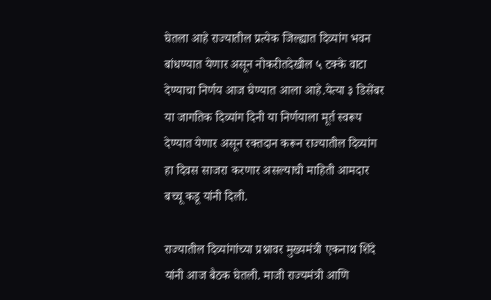घेतला आहे राज्यातील प्रत्येक जिल्ह्यात दिव्यांग भवन बांधण्यात येणार असून नोकरीतदेखील ५ टक्के वाटा देण्याचा निर्णय आज घेण्यात आला आहे.येत्या ३ डिसेंबर या जागतिक दिव्यांग दिनी या निर्णयाला मूर्त स्वरूप देण्यात येणार असून रक्तदान करून राज्यातील दिव्यांग हा दिवस साजरा करणार असल्याची माहिती आमदार बच्चू कडू यांनी दिली.

राज्यातील दिव्यांगांच्या प्रश्नावर मुख्यमंत्री एकनाथ शिंदे यांनी आज बैठक घेतली. माजी राज्यमंत्री आणि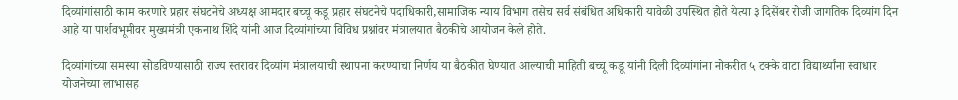दिव्यांगांसाठी काम करणारे प्रहार संघटनेचे अध्यक्ष आमदार बच्चू कडू प्रहार संघटनेचे पदाधिकारी,सामाजिक न्याय विभाग तसेच सर्व संबंधित अधिकारी यावेळी उपस्थित होते येत्या ३ दिसेंबर रोजी जागतिक दिव्यांग दिन आहे या पार्शवभूमीवर मुख्यमंत्री एकनाथ शिंदे यांनी आज दिव्यांगांच्या विविध प्रश्नांवर मंत्रालयात बैठकीचे आयोजन केले होते.

दिव्यांगांच्या समस्या सोडविण्यासाठी राज्य स्तरावर दिव्यांग मंत्रालयाची स्थापना करण्याचा निर्णय या बैठकीत घेण्यात आल्याची माहिती बच्चू कडू यांनी दिली दिव्यांगांना नोकरीत ५ टक्के वाटा विद्यार्थ्यांना स्वाधार योजनेच्या लाभासह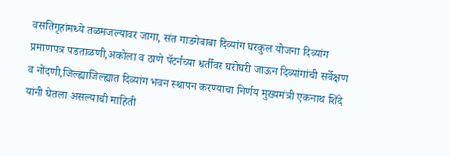वसतिगृहांमध्ये तळमजल्यावर जागा, संत गाडगेबाबा दिव्यांग घरकुल योजना दिव्यांग प्रमाणपत्र पडताळणी,अकोला व ठाणे पॅटर्नच्या धर्तीवर घरोघरी जाऊन दिव्यांगांची सर्वेक्षण व नोंदणी,जिल्ह्याजिल्ह्यात दिव्यांग भवन स्थापन करण्याचा निर्णय मुख्यमंत्री एकनाथ शिंदे यांनी घेतला असल्याची माहिती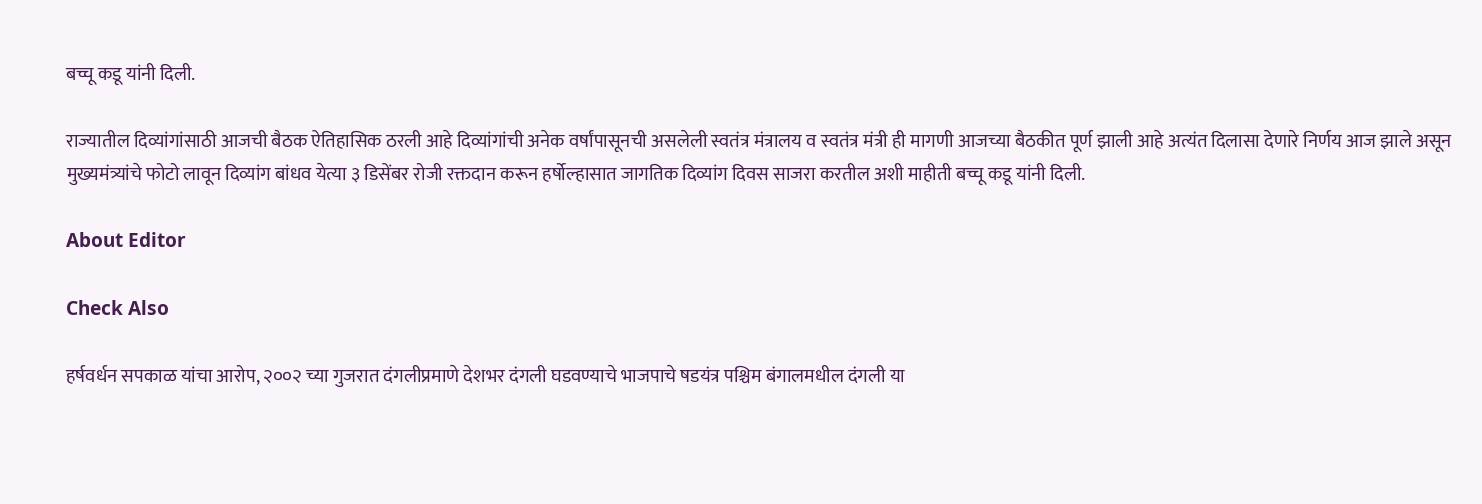बच्चू कडू यांनी दिली.

राज्यातील दिव्यांगांसाठी आजची बैठक ऐतिहासिक ठरली आहे दिव्यांगांची अनेक वर्षांपासूनची असलेली स्वतंत्र मंत्रालय व स्वतंत्र मंत्री ही मागणी आजच्या बैठकीत पूर्ण झाली आहे अत्यंत दिलासा देणारे निर्णय आज झाले असून मुख्यमंत्र्यांचे फोटो लावून दिव्यांग बांधव येत्या ३ डिसेंबर रोजी रक्तदान करून हर्षोल्हासात जागतिक दिव्यांग दिवस साजरा करतील अशी माहीती बच्चू कडू यांनी दिली.

About Editor

Check Also

हर्षवर्धन सपकाळ यांचा आरोप, २००२ च्या गुजरात दंगलीप्रमाणे देशभर दंगली घडवण्याचे भाजपाचे षडयंत्र पश्चिम बंगालमधील दंगली या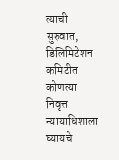त्याची सुरुवात, डिलिमिटेशन कमिटीत कोणत्या निवृत्त न्यायाधिशाला घ्यायचे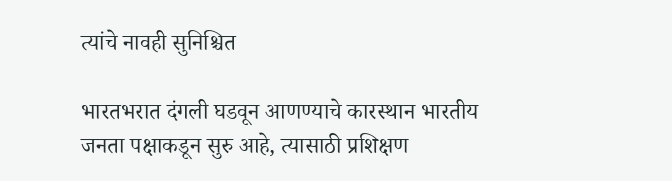त्यांचे नावही सुनिश्चित

भारतभरात दंगली घडवून आणण्याचे कारस्थान भारतीय जनता पक्षाकडून सुरु आहे, त्यासाठी प्रशिक्षण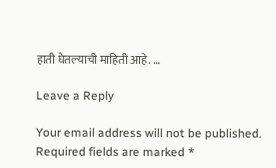हाती घेतल्याची माहिती आहे. …

Leave a Reply

Your email address will not be published. Required fields are marked *